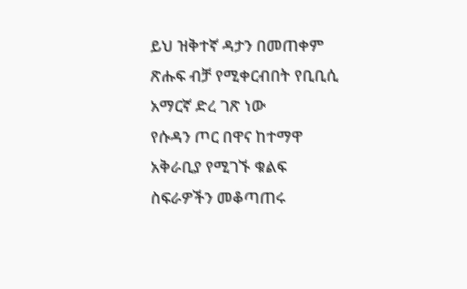ይህ ዝቅተኛ ዳታን በመጠቀም ጽሑፍ ብቻ የሚቀርብበት የቢቢሲ አማርኛ ድረ ገጽ ነው
የሱዳን ጦር በዋና ከተማዋ አቅራቢያ የሚገኙ ቁልፍ ስፍራዎችን መቆጣጠሩ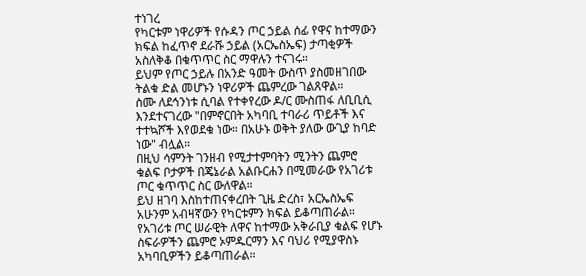ተነገረ
የካርቱም ነዋሪዎች የሱዳን ጦር ኃይል ሰፊ የዋና ከተማውን ክፍል ከፈጥኖ ደራሹ ኃይል (አርኤስኤፍ) ታጣቂዎች አስለቅቆ በቁጥጥር ስር ማዋሉን ተናገሩ።
ይህም የጦር ኃይሉ በአንድ ዓመት ውስጥ ያስመዘገበው ትልቁ ድል መሆኑን ነዋሪዎች ጨምረው ገልጸዋል።
ስሙ ለደኅንነቱ ሲባል የተቀየረው ዶ/ር ሙስጠፋ ለቢቢሲ እንደተናገረው "በምኖርበት አካባቢ ተባራሪ ጥይቶች እና ተተኳሾች እየወደቁ ነው። በአሁኑ ወቅት ያለው ውጊያ ከባድ ነው" ብሏል።
በዚህ ሳምንት ገንዘብ የሚታተምባትን ሚንትን ጨምሮ ቁልፍ ቦታዎች በጄኔራል አልቡርሐን በሚመራው የአገሪቱ ጦር ቁጥጥር ስር ውለዋል።
ይህ ዘገባ እስከተጠናቀረበት ጊዜ ድረስ፣ አርኤስኤፍ አሁንም አብዛኛውን የካርቱምን ክፍል ይቆጣጠራል።
የአገሪቱ ጦር ሠራዊት ለዋና ከተማው አቅራቢያ ቁልፍ የሆኑ ስፍራዎችን ጨምሮ ኦምዱርማን እና ባህሪ የሚያዋስኑ አካባቢዎችን ይቆጣጠራል።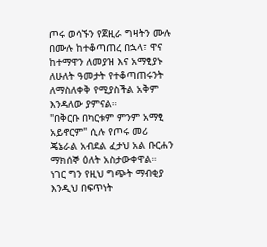ጦሩ ወሳኙን የጀዚራ ግዛትን ሙሉ በሙሉ ከተቆጣጠረ በኋላ፣ ዋና ከተማዋን ለመያዝ እና አማፂያኑ ለሁለት ዓመታት የተቆጣጠሩንት ለማስለቀቅ የሚያስችል አቅም እንዳለው ያምናል።
"በቅርቡ በካርቱም ምንም አማፂ አይኖርም" ሲሉ የጦሩ መሪ ጄኔራል አብደል ፈታህ አል ቡርሐን ማክሰኞ ዕለት አስታውቀዋል።
ነገር ግን የዚህ ግጭት ማብቂያ እንዲህ በፍጥነት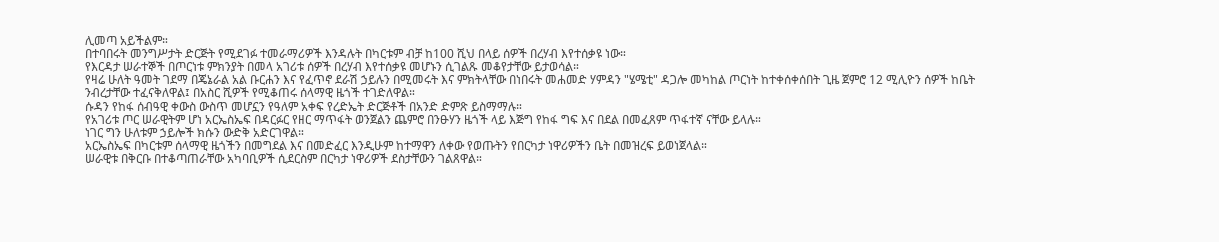ሊመጣ አይችልም።
በተባበሩት መንግሥታት ድርጅት የሚደገፉ ተመራማሪዎች እንዳሉት በካርቱም ብቻ ከ100 ሺህ በላይ ሰዎች በረሃብ እየተሰቃዩ ነው።
የእርዳታ ሠራተኞች በጦርነቱ ምክንያት በመላ አገሪቱ ሰዎች በረሃብ እየተሰቃዩ መሆኑን ሲገልጹ መቆየታቸው ይታወሳል።
የዛሬ ሁለት ዓመት ገደማ በጄኔራል አል ቡርሐን እና የፈጥኖ ደራሽ ኃይሉን በሚመሩት እና ምክትላቸው በነበሩት መሐመድ ሃምዳን "ሄሜቲ" ዳጋሎ መካከል ጦርነት ከተቀሰቀሰበት ጊዜ ጀምሮ 12 ሚሊዮን ሰዎች ከቤት ንብረታቸው ተፈናቅለዋል፤ በአስር ሺዎች የሚቆጠሩ ሰላማዊ ዜጎች ተገድለዋል።
ሱዳን የከፋ ሰብዓዊ ቀውስ ውስጥ መሆኗን የዓለም አቀፍ የረድኤት ድርጅቶች በአንድ ድምጽ ይስማማሉ።
የአገሪቱ ጦር ሠራዊትም ሆነ አርኤስኤፍ በዳርፉር የዘር ማጥፋት ወንጀልን ጨምሮ በንፁሃን ዜጎች ላይ እጅግ የከፋ ግፍ እና በደል በመፈጸም ጥፋተኛ ናቸው ይላሉ።
ነገር ግን ሁለቱም ኃይሎች ክሱን ውድቅ አድርገዋል።
አርኤስኤፍ በካርቱም ሰላማዊ ዜጎችን በመግደል እና በመድፈር እንዲሁም ከተማዋን ለቀው የወጡትን የበርካታ ነዋሪዎችን ቤት በመዝረፍ ይወነጀላል።
ሠራዊቱ በቅርቡ በተቆጣጠራቸው አካባቢዎች ሲደርስም በርካታ ነዋሪዎች ደስታቸውን ገልጸዋል።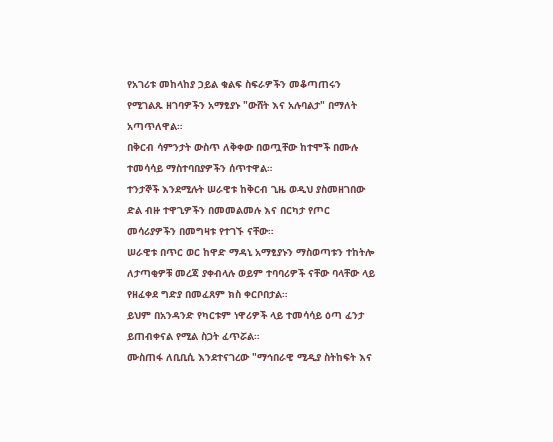የአገሪቱ መከላከያ ኃይል ቁልፍ ስፍራዎችን መቆጣጠሩን የሚገልጹ ዘገባዎችን አማፂያኑ "ውሸት እና አሉባልታ" በማለት አጣጥለዋል።
በቅርብ ሳምንታት ውስጥ ለቅቀው በወጧቸው ከተሞች በሙሉ ተመሳሳይ ማስተባበያዎችን ሰጥተዋል።
ተንታኞች እንደሚሉት ሠራዊቱ ከቅርብ ጊዜ ወዲህ ያስመዘገበው ድል ብዙ ተዋጊዎችን በመመልመሉ እና በርካታ የጦር መሳሪያዎችን በመግዛቱ የተገኙ ናቸው።
ሠራዊቱ በጥር ወር ከዋድ ማዳኒ አማፂያኑን ማስወጣቱን ተከትሎ ለታጣቂዎቹ መረጃ ያቀብላሉ ወይም ተባባሪዎች ናቸው ባላቸው ላይ የዘፈቀደ ግድያ በመፈጸም ክስ ቀርቦበታል።
ይህም በአንዳንድ የካርቱም ነዋሪዎች ላይ ተመሳሳይ ዕጣ ፈንታ ይጠብቀናል የሚል ስጋት ፈጥሯል።
ሙስጠፋ ለቢቢሲ እንደተናገረው "ማኅበራዊ ሚዲያ ስትከፍት እና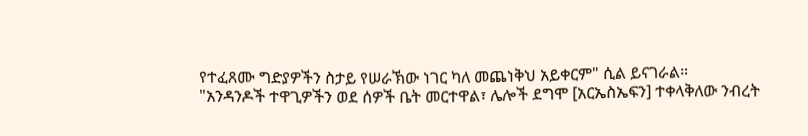የተፈጸሙ ግድያዎችን ስታይ የሠራኽው ነገር ካለ መጨነቅህ አይቀርም" ሲል ይናገራል።
"አንዳንዶች ተዋጊዎችን ወደ ሰዎች ቤት መርተዋል፣ ሌሎች ደግሞ [አርኤስኤፍን] ተቀላቅለው ንብረት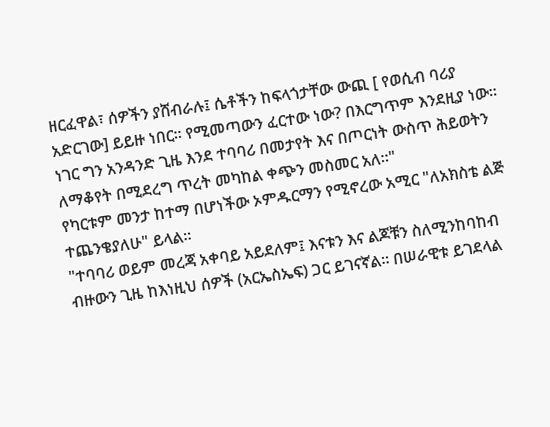ዘርፈዋል፣ ሰዎችን ያሸብራሉ፤ ሴቶችን ከፍላጎታቸው ውጪ [ የወሲብ ባሪያ አድርገው] ይይዙ ነበር። የሚመጣውን ፈርተው ነው? በእርግጥም እንደዚያ ነው። ነገር ግን አንዳንድ ጊዜ እንደ ተባባሪ በመታየት እና በጦርነት ውስጥ ሕይወትን ለማቆየት በሚደረግ ጥረት መካከል ቀጭን መስመር አለ።"
የካርቱም መንታ ከተማ በሆነችው ኦምዱርማን የሚኖረው አሚር "ለአክስቴ ልጅ ተጨንቄያለሁ" ይላል።
"ተባባሪ ወይም መረጃ አቀባይ አይደለም፤ እናቱን እና ልጆቹን ስለሚንከባከብ ብዙውን ጊዜ ከእነዚህ ሰዎች (አርኤስኤፍ) ጋር ይገናኛል። በሠራዊቱ ይገደላል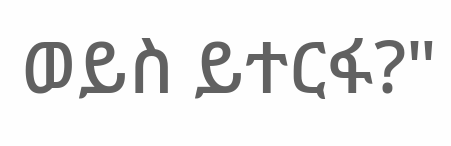ወይስ ይተርፋ?"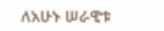ለአሁኑ ሠራዊቱ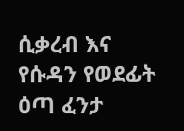ሲቃረብ እና የሱዳን የወደፊት ዕጣ ፈንታ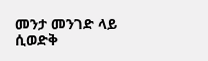መንታ መንገድ ላይ ሲወድቅ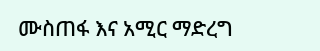ሙስጠፋ እና አሚር ማድረግ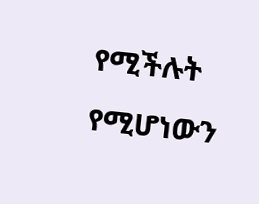የሚችሉት የሚሆነውን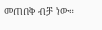መጠበቅ ብቻ ነው።